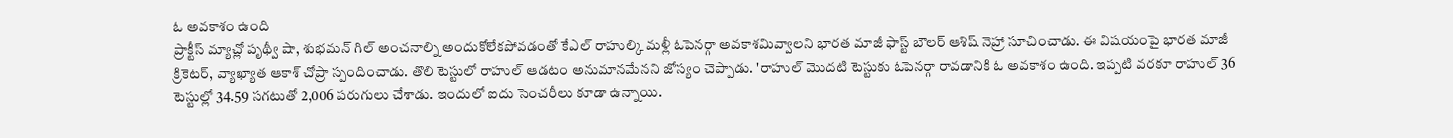ఓ అవకాశం ఉంది
ప్రాక్టీస్ మ్యాచ్లో పృథ్వీ షా, శుభమన్ గిల్ అంచనాల్ని అందుకోలేకపోవడంతో కేఎల్ రాహుల్కి మళ్లీ ఓపెనర్గా అవకాశమివ్వాలని భారత మాజీ ఫాస్ట్ బౌలర్ ఆశిష్ నెహ్రా సూచించాడు. ఈ విషయంపై భారత మాజీ క్రికెటర్, వ్యాఖ్యాత ఆకాశ్ చోప్రా స్పందించాడు. తొలి టెస్టులో రాహుల్ ఆడటం అనుమానమేనని జోస్యం చెప్పాడు. 'రాహుల్ మొదటి టెస్టుకు ఓపెనర్గా రావడానికి ఓ అవకాశం ఉంది. ఇప్పటి వరకూ రాహుల్ 36 టెస్టుల్లో 34.59 సగటుతో 2,006 పరుగులు చేశాడు. ఇందులో ఐదు సెంచరీలు కూడా ఉన్నాయి.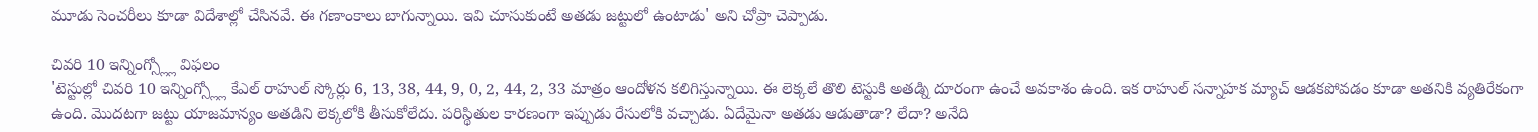మూడు సెంచరీలు కూడా విదేశాల్లో చేసినవే. ఈ గణాంకాలు బాగున్నాయి. ఇవి చూసుకుంటే అతడు జట్టులో ఉంటాడు' అని చోప్రా చెప్పాడు.

చివరి 10 ఇన్నింగ్స్ల్లో విఫలం
'టెస్టుల్లో చివరి 10 ఇన్నింగ్స్ల్లో కేఎల్ రాహుల్ స్కోర్లు 6, 13, 38, 44, 9, 0, 2, 44, 2, 33 మాత్రం ఆందోళన కలిగిస్తున్నాయి. ఈ లెక్కలే తొలి టెస్టుకి అతడ్ని దూరంగా ఉంచే అవకాశం ఉంది. ఇక రాహుల్ సన్నాహక మ్యాచ్ ఆడకపోవడం కూడా అతనికి వ్యతిరేకంగా ఉంది. మొదటగా జట్టు యాజమాన్యం అతడిని లెక్కలోకి తీసుకోలేదు. పరిస్థితుల కారణంగా ఇప్పుడు రేసులోకి వచ్చాడు. ఏదేమైనా అతడు ఆడుతాడా? లేదా? అనేది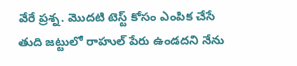వేరే ప్రశ్న. మొదటి టెస్ట్ కోసం ఎంపిక చేసే తుది జట్టులో రాహుల్ పేరు ఉండదని నేను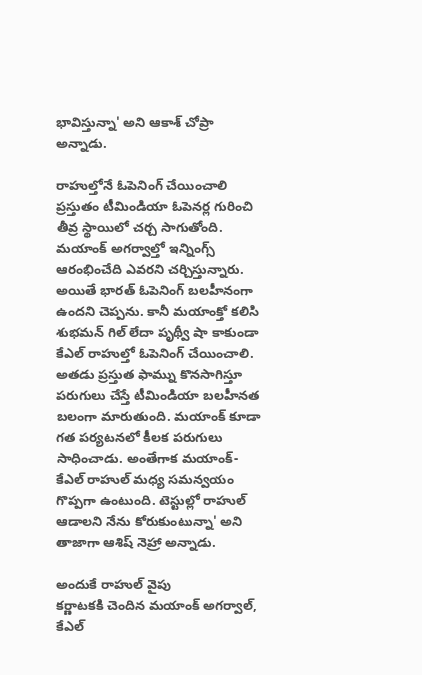భావిస్తున్నా' అని ఆకాశ్ చోప్రా అన్నాడు.

రాహుల్తోనే ఓపెనింగ్ చేయించాలి
ప్రస్తుతం టీమిండియా ఓపెనర్ల గురించి తీవ్ర స్థాయిలో చర్చ సాగుతోంది. మయాంక్ అగర్వాల్తో ఇన్నింగ్స్ ఆరంభించేది ఎవరని చర్చిస్తున్నారు. అయితే భారత్ ఓపెనింగ్ బలహీనంగా ఉందని చెప్పను. కానీ మయాంక్తో కలిసి శుభమన్ గిల్ లేదా పృథ్వీ షా కాకుండా కేఎల్ రాహుల్తో ఓపెనింగ్ చేయించాలి. అతడు ప్రస్తుత ఫామ్ను కొనసాగిస్తూ పరుగులు చేస్తే టీమిండియా బలహీనత బలంగా మారుతుంది. మయాంక్ కూడా గత పర్యటనలో కీలక పరుగులు సాధించాడు. అంతేగాక మయాంక్-కేఎల్ రాహుల్ మధ్య సమన్వయం గొప్పగా ఉంటుంది. టెస్టుల్లో రాహుల్ ఆడాలని నేను కోరుకుంటున్నా' అని తాజాగా ఆశిష్ నెహ్రా అన్నాడు.

అందుకే రాహుల్ వైపు
కర్ణాటకకి చెందిన మయాంక్ అగర్వాల్, కేఎల్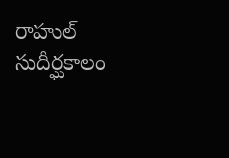రాహుల్ సుదీర్ఘకాలం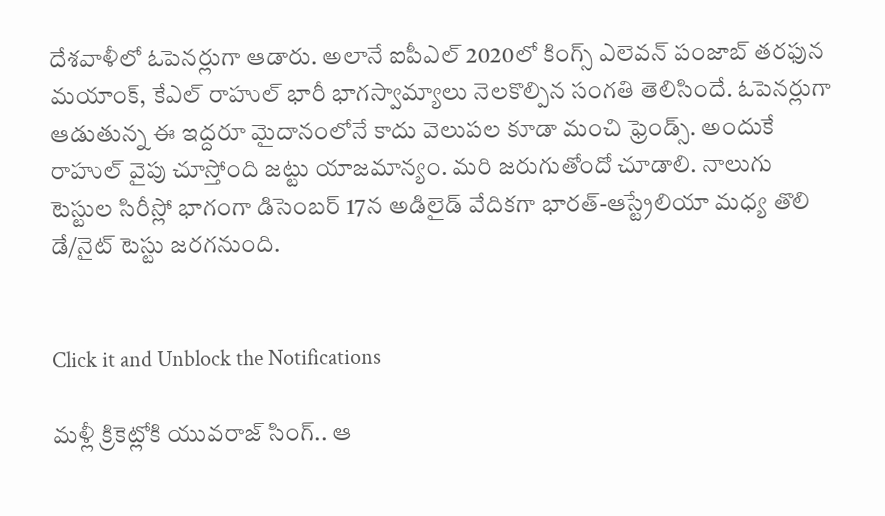దేశవాళీలో ఓపెనర్లుగా ఆడారు. అలానే ఐపీఎల్ 2020లో కింగ్స్ ఎలెవన్ పంజాబ్ తరఫున మయాంక్, కేఎల్ రాహుల్ భారీ భాగస్వామ్యాలు నెలకొల్పిన సంగతి తెలిసిందే. ఓపెనర్లుగా ఆడుతున్న ఈ ఇద్దరూ మైదానంలోనే కాదు వెలుపల కూడా మంచి ఫ్రెండ్స్. అందుకే రాహుల్ వైపు చూస్తోంది జట్టు యాజమాన్యం. మరి జరుగుతోందో చూడాలి. నాలుగు టెస్టుల సిరీస్లో భాగంగా డిసెంబర్ 17న అడిలైడ్ వేదికగా భారత్-ఆస్ట్రేలియా మధ్య తొలి డే/నైట్ టెస్టు జరగనుంది.


Click it and Unblock the Notifications

మళ్లీ క్రికెట్లోకి యువరాజ్ సింగ్.. ఆ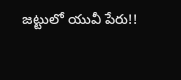జట్టులో యువీ పేరు!!